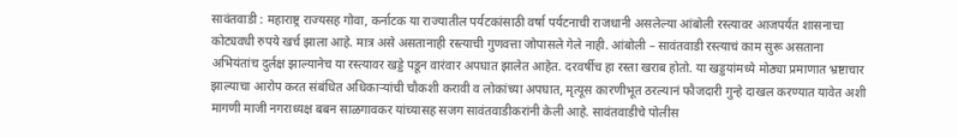सावंतवाडी : महाराष्ट्र राज्यसह गोवा, कर्नाटक या राज्यातील पर्यटकांसाठी वर्षा पर्यटनाची राजधानी असलेल्या आंबोली रस्त्यावर आजपर्यंत शासनाचा कोट्यवधी रुपये खर्च झाला आहे. मात्र असे असतानाही रस्त्याची गुणवत्ता जोपासले गेले नाही. आंबोली – सावंतवाडी रस्त्याचं काम सुरू असताना अभियंतांच दुर्लक्ष झाल्यानेच या रस्त्यावर खड्डे पडून वारंवार अपघात झालेत आहेत. दरवर्षीच हा रस्ता खराब होतो. या खड्डयांमध्ये मोठ्या प्रमाणात भ्रष्टाचार झाल्याचा आरोप करत संबंधित अधिकाऱ्यांची चौकशी करावी व लोकांच्या अपघात, मृत्यूस कारणीभूत ठरल्यानं फौजदारी गुन्हे दाखल करण्यात यावेत अशी मागणी माजी नगराध्यक्ष बबन साळगावकर यांच्यासह सजग सावंतवाडीकरांनी केली आहे. सावंतवाडीचे पोलीस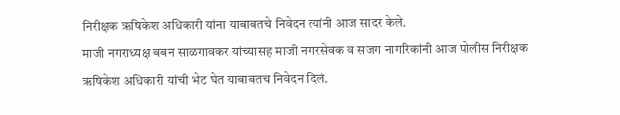निरीक्षक ऋषिकेश अधिकारी यांना याबाबतचे निवेदन त्यांनी आज सादर केले.
माजी नगराध्यक्ष बबन साळगावकर यांच्यासह माजी नगरसेवक व सजग नागरिकांनी आज पोलीस निरीक्षक ऋषिकेश अधिकारी यांची भेट घेत याबाबतच निवेदन दिलं.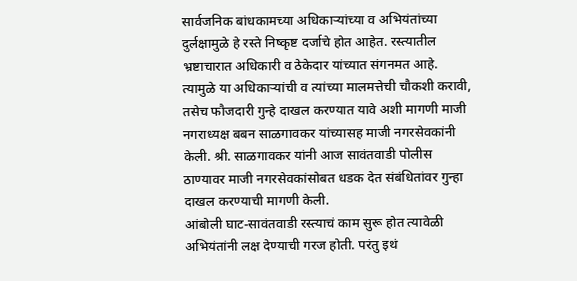सार्वजनिक बांधकामच्या अधिकाऱ्यांच्या व अभियंतांच्या दुर्लक्षामुळे हे रस्ते निष्कृष्ट दर्जाचे होत आहेत. रस्त्यातील भ्रष्टाचारात अधिकारी व ठेकेदार यांच्यात संगनमत आहे. त्यामुळे या अधिकाऱ्यांची व त्यांच्या मालमत्तेची चौकशी करावी, तसेच फौजदारी गुन्हे दाखल करण्यात यावे अशी मागणी माजी नगराध्यक्ष बबन साळगावकर यांच्यासह माजी नगरसेवकांनी केली. श्री. साळगावकर यांनी आज सावंतवाडी पोलीस ठाण्यावर माजी नगरसेवकांसोबत धडक देत संबंधितांवर गुन्हा दाखल करण्याची मागणी केली.
आंबोली घाट-सावंतवाडी रस्त्याचं काम सुरू होत त्यावेळी अभियंतांनी लक्ष देण्याची गरज होती. परंतु इथं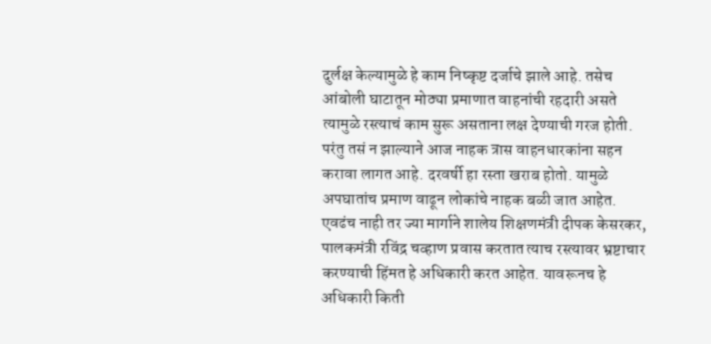दुर्लक्ष केल्यामुळे हे काम निष्कृष्ट दर्जाचे झाले आहे. तसेच आंबोली घाटातून मोठ्या प्रमाणात वाहनांची रहदारी असते त्यामुळे रस्त्याचं काम सुरू असताना लक्ष देण्याची गरज होती. परंतु तसं न झाल्याने आज नाहक त्रास वाहनधारकांना सहन करावा लागत आहे. दरवर्षी हा रस्ता खराब होतो. यामुळे अपघातांच प्रमाण वाढून लोकांचे नाहक बळी जात आहेत. एवढंच नाही तर ज्या मार्गाने शालेय शिक्षणमंत्री दीपक केसरकर, पालकमंत्री रविंद्र चव्हाण प्रवास करतात त्याच रस्त्यावर भ्रष्टाचार करण्याची हिंमत हे अधिकारी करत आहेत. यावरूनच हे अधिकारी किती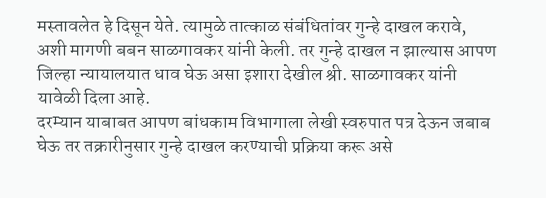मस्तावलेत हे दिसून येते. त्यामुळे तात्काळ संबंधितांवर गुन्हे दाखल करावे, अशी मागणी बबन साळगावकर यांनी केली. तर गुन्हे दाखल न झाल्यास आपण जिल्हा न्यायालयात धाव घेऊ असा इशारा देखील श्री. साळगावकर यांनी यावेळी दिला आहे.
दरम्यान याबाबत आपण बांधकाम विभागाला लेखी स्वरुपात पत्र देऊन जबाब घेऊ तर तक्रारीनुसार गुन्हे दाखल करण्याची प्रक्रिया करू असे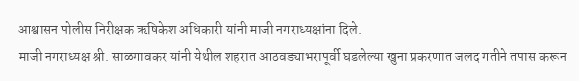आश्वासन पोलीस निरीक्षक ऋषिकेश अधिकारी यांनी माजी नगराध्यक्षांना दिले.
माजी नगराध्यक्ष श्री. साळगावकर यांनी येथील शहरात आठवड्याभरापूर्वी घडलेल्या खुना प्रकरणात जलद गतीने तपास करून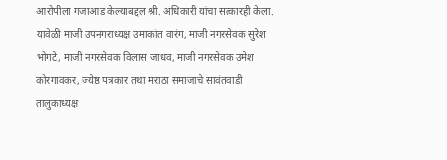आरोपीला गजाआड केल्याबद्दल श्री. अधिकारी यांचा सत्कारही केला.
यावेळी माजी उपनगराध्यक्ष उमाकांत वारंग, माजी नगरसेवक सुरेश भोगटे, माजी नगरसेवक विलास जाधव, माजी नगरसेवक उमेश कोरगावकर, ज्येष्ठ पत्रकार तथा मराठा समाजाचे सावंतवाडी तालुकाध्यक्ष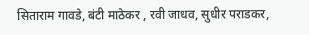सिताराम गावडे, बंटी माठेकर , रवी जाधव, सुधीर पराडकर,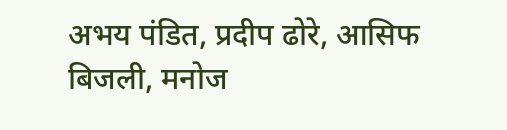अभय पंडित, प्रदीप ढोरे, आसिफ बिजली, मनोज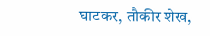घाटकर, तौकीर शेख,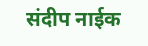संदीप नाईक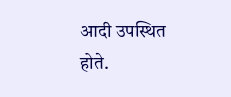आदी उपस्थित होते.